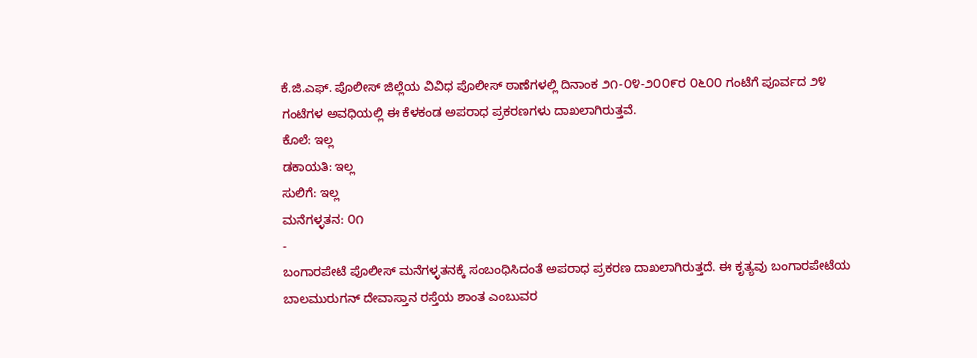ಕೆ.ಜಿ.ಎಫ್. ಪೊಲೀಸ್ ಜಿಲ್ಲೆಯ ವಿವಿಧ ಪೊಲೀಸ್ ಠಾಣೆಗಳಲ್ಲಿ ದಿನಾಂಕ ೨೧-೦೪-೨೦೦೯ರ ೦೬೦೦ ಗಂಟೆಗೆ ಪೂರ್ವದ ೨೪ ಗಂಟೆಗಳ ಅವಧಿಯಲ್ಲಿ ಈ ಕೆಳಕಂಡ ಅಪರಾಧ ಪ್ರಕರಣಗಳು ದಾಖಲಾಗಿರುತ್ತವೆ.
ಕೊಲೆ: ಇಲ್ಲ
ಡಕಾಯತಿ: ಇಲ್ಲ
ಸುಲಿಗೆ: ಇಲ್ಲ
ಮನೆಗಳ್ಳತನ: ೦೧
-
ಬಂಗಾರಪೇಟೆ ಪೊಲೀಸ್ ಮನೆಗಳ್ಳತನಕ್ಕೆ ಸಂಬಂಧಿಸಿದಂತೆ ಅಪರಾಧ ಪ್ರಕರಣ ದಾಖಲಾಗಿರುತ್ತದೆ. ಈ ಕೃತ್ಯವು ಬಂಗಾರಪೇಟೆಯ ಬಾಲಮುರುಗನ್ ದೇವಾಸ್ತಾನ ರಸ್ತೆಯ ಶಾಂತ ಎಂಬುವರ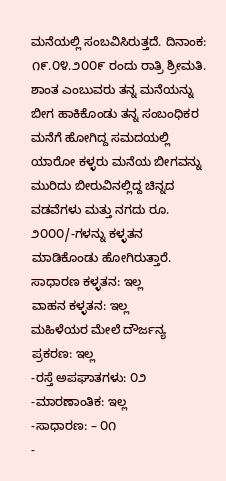ಮನೆಯಲ್ಲಿ ಸಂಬವಿಸಿರುತ್ತದೆ. ದಿನಾಂಕ: ೧೯.೦೪.೨೦೦೯ ರಂದು ರಾತ್ರಿ ಶ್ರೀಮತಿ. ಶಾಂತ ಎಂಬುವರು ತನ್ನ ಮನೆಯನ್ನು ಬೀಗ ಹಾಕಿಕೊಂಡು ತನ್ನ ಸಂಬಂಧಿಕರ ಮನೆಗೆ ಹೋಗಿದ್ದ ಸಮದಯಲ್ಲಿ ಯಾರೋ ಕಳ್ಳರು ಮನೆಯ ಬೀಗವನ್ನು ಮುರಿದು ಬೀರುವಿನಲ್ಲಿದ್ದ ಚಿನ್ನದ ವಡವೆಗಳು ಮತ್ತು ನಗದು ರೂ. ೨೦೦೦/-ಗಳನ್ನು ಕಳ್ಳತನ ಮಾಡಿಕೊಂಡು ಹೋಗಿರುತ್ತಾರೆ.
ಸಾಧಾರಣ ಕಳ್ಳತನ: ಇಲ್ಲ
ವಾಹನ ಕಳ್ಳತನ: ಇಲ್ಲ
ಮಹಿಳೆಯರ ಮೇಲೆ ದೌರ್ಜನ್ಯ ಪ್ರಕರಣ: ಇಲ್ಲ
-ರಸ್ತೆ ಅಪಘಾತಗಳು: ೦೨
-ಮಾರಣಾಂತಿಕ: ಇಲ್ಲ
-ಸಾಧಾರಣ: – ೦೧
-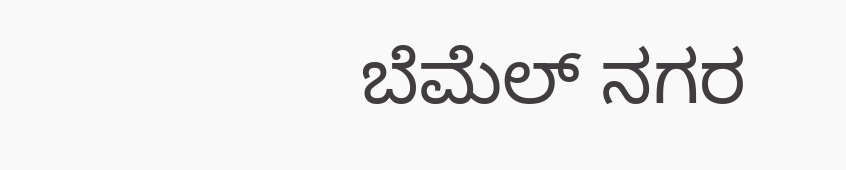ಬೆಮೆಲ್ ನಗರ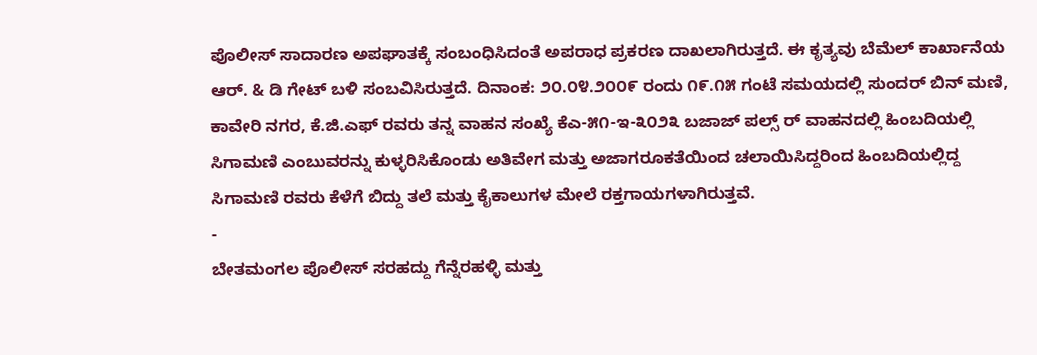ಪೊಲೀಸ್ ಸಾದಾರಣ ಅಪಘಾತಕ್ಕೆ ಸಂಬಂಧಿಸಿದಂತೆ ಅಪರಾಧ ಪ್ರಕರಣ ದಾಖಲಾಗಿರುತ್ತದೆ. ಈ ಕೃತ್ಯವು ಬೆಮೆಲ್ ಕಾರ್ಖಾನೆಯ ಆರ್. & ಡಿ ಗೇಟ್ ಬಳಿ ಸಂಬವಿಸಿರುತ್ತದೆ. ದಿನಾಂಕ: ೨೦.೦೪.೨೦೦೯ ರಂದು ೧೯.೧೫ ಗಂಟೆ ಸಮಯದಲ್ಲಿ ಸುಂದರ್ ಬಿನ್ ಮಣಿ, ಕಾವೇರಿ ನಗರ, ಕೆ.ಜಿ.ಎಫ್ ರವರು ತನ್ನ ವಾಹನ ಸಂಖ್ಯೆ ಕೆಎ-೫೧-ಇ-೩೦೨೩ ಬಜಾಜ್ ಪಲ್ಸ್ ರ್ ವಾಹನದಲ್ಲಿ ಹಿಂಬದಿಯಲ್ಲಿ ಸಿಗಾಮಣಿ ಎಂಬುವರನ್ನು ಕುಳ್ಳರಿಸಿಕೊಂಡು ಅತಿವೇಗ ಮತ್ತು ಅಜಾಗರೂಕತೆಯಿಂದ ಚಲಾಯಿಸಿದ್ದರಿಂದ ಹಿಂಬದಿಯಲ್ಲಿದ್ದ ಸಿಗಾಮಣಿ ರವರು ಕೆಳೆಗೆ ಬಿದ್ದು ತಲೆ ಮತ್ತು ಕೈಕಾಲುಗಳ ಮೇಲೆ ರಕ್ತಗಾಯಗಳಾಗಿರುತ್ತವೆ.
-
ಬೇತಮಂಗಲ ಪೊಲೀಸ್ ಸರಹದ್ದು ಗೆನ್ನೆರಹಳ್ಳಿ ಮತ್ತು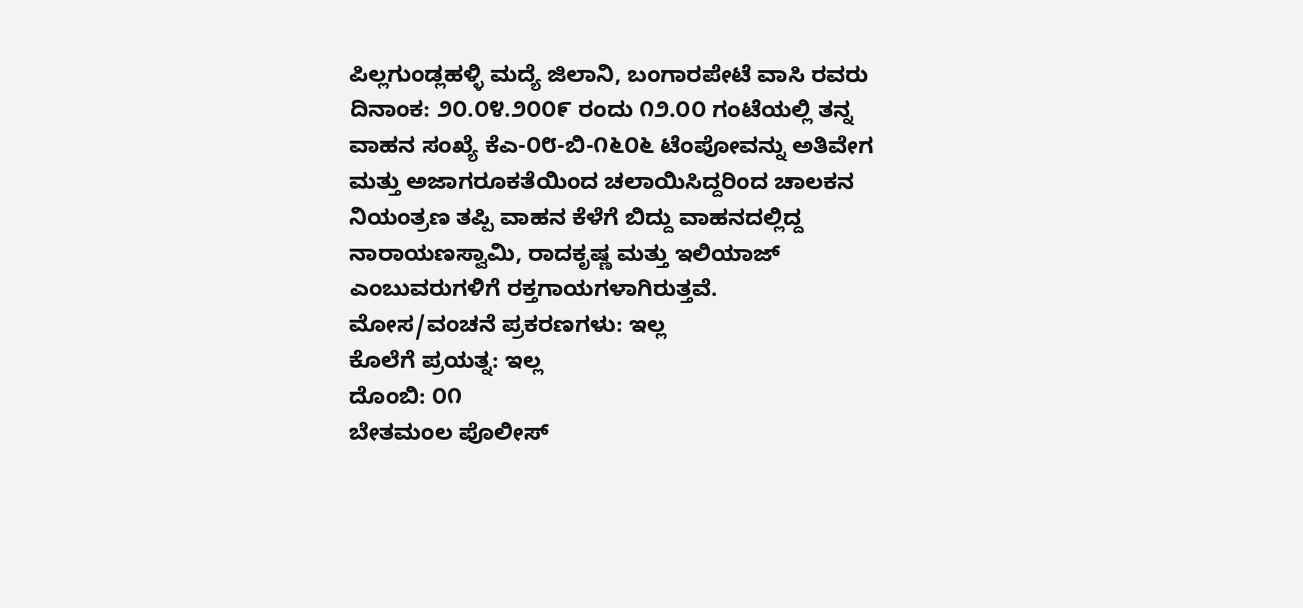ಪಿಲ್ಲಗುಂಡ್ಲಹಳ್ಳಿ ಮದ್ಯೆ ಜಿಲಾನಿ, ಬಂಗಾರಪೇಟೆ ವಾಸಿ ರವರು ದಿನಾಂಕ: ೨೦.೦೪.೨೦೦೯ ರಂದು ೧೨.೦೦ ಗಂಟೆಯಲ್ಲಿ ತನ್ನ ವಾಹನ ಸಂಖ್ಯೆ ಕೆಎ-೦೮-ಬಿ-೧೬೦೬ ಟೆಂಪೋವನ್ನು ಅತಿವೇಗ ಮತ್ತು ಅಜಾಗರೂಕತೆಯಿಂದ ಚಲಾಯಿಸಿದ್ದರಿಂದ ಚಾಲಕನ ನಿಯಂತ್ರಣ ತಪ್ಪಿ ವಾಹನ ಕೆಳೆಗೆ ಬಿದ್ದು ವಾಹನದಲ್ಲಿದ್ದ ನಾರಾಯಣಸ್ವಾಮಿ, ರಾದಕೃಷ್ಣ ಮತ್ತು ಇಲಿಯಾಜ್ ಎಂಬುವರುಗಳಿಗೆ ರಕ್ತಗಾಯಗಳಾಗಿರುತ್ತವೆ.
ಮೋಸ/ವಂಚನೆ ಪ್ರಕರಣಗಳು: ಇಲ್ಲ
ಕೊಲೆಗೆ ಪ್ರಯತ್ನ: ಇಲ್ಲ
ದೊಂಬಿ: ೦೧
ಬೇತಮಂಲ ಪೊಲೀಸ್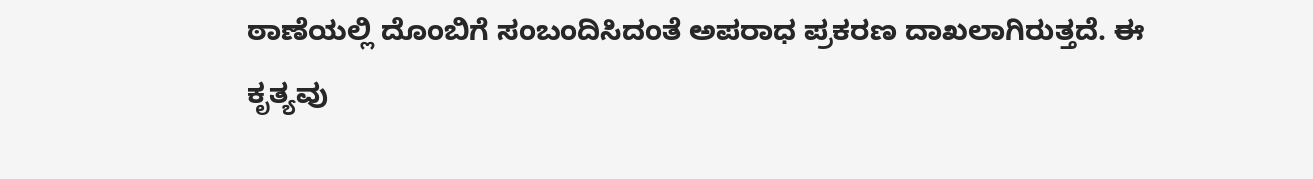ಠಾಣೆಯಲ್ಲಿ ದೊಂಬಿಗೆ ಸಂಬಂದಿಸಿದಂತೆ ಅಪರಾಧ ಪ್ರಕರಣ ದಾಖಲಾಗಿರುತ್ತದೆ. ಈ ಕೃತ್ಯವು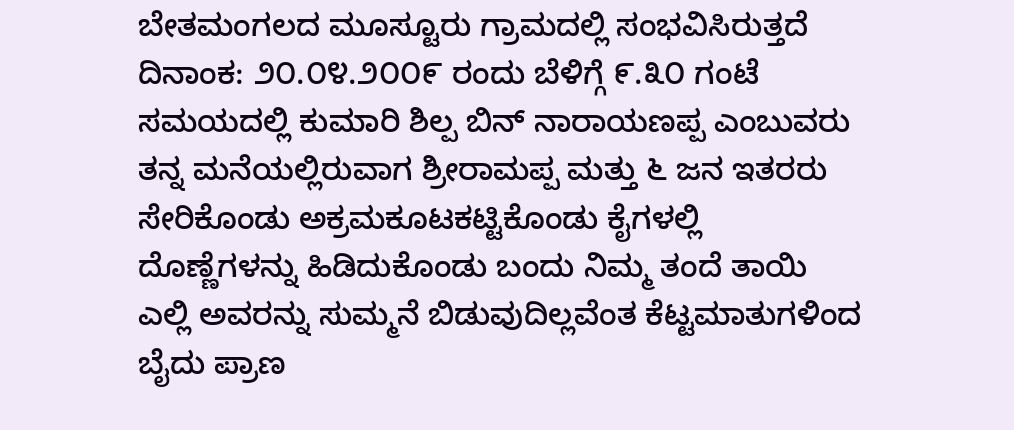ಬೇತಮಂಗಲದ ಮೂಸ್ಟೂರು ಗ್ರಾಮದಲ್ಲಿ ಸಂಭವಿಸಿರುತ್ತದೆ ದಿನಾಂಕ: ೨೦.೦೪.೨೦೦೯ ರಂದು ಬೆಳಿಗ್ಗೆ ೯.೩೦ ಗಂಟೆ ಸಮಯದಲ್ಲಿ ಕುಮಾರಿ ಶಿಲ್ಪ ಬಿನ್ ನಾರಾಯಣಪ್ಪ ಎಂಬುವರು ತನ್ನ ಮನೆಯಲ್ಲಿರುವಾಗ ಶ್ರೀರಾಮಪ್ಪ ಮತ್ತು ೬ ಜನ ಇತರರು ಸೇರಿಕೊಂಡು ಅಕ್ರಮಕೂಟಕಟ್ಟಿಕೊಂಡು ಕೈಗಳಲ್ಲಿ ದೊಣ್ಣೆಗಳನ್ನು ಹಿಡಿದುಕೊಂಡು ಬಂದು ನಿಮ್ಮ ತಂದೆ ತಾಯಿ ಎಲ್ಲಿ ಅವರನ್ನು ಸುಮ್ಮನೆ ಬಿಡುವುದಿಲ್ಲವೆಂತ ಕೆಟ್ಟಮಾತುಗಳಿಂದ ಬೈದು ಪ್ರಾಣ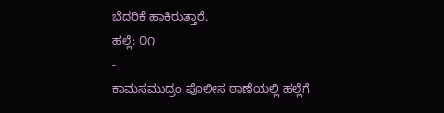ಬೆದರಿಕೆ ಹಾಕಿರುತ್ತಾರೆ.
ಹಲ್ಲೆ: ೦೧
-
ಕಾಮಸಮುದ್ರಂ ಪೊಲೀಸ ಠಾಣೆಯಲ್ಲಿ ಹಲ್ಲೆಗೆ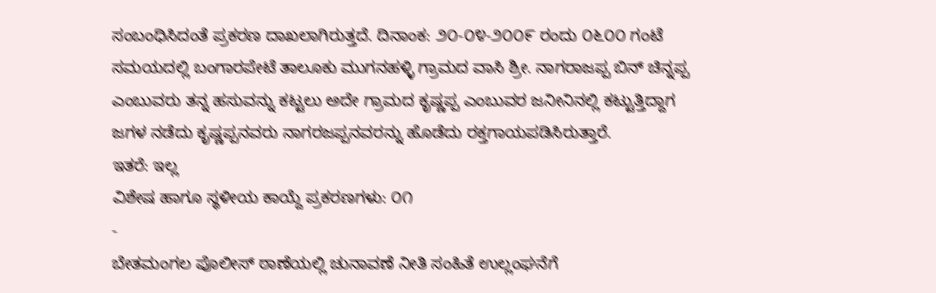ಸಂಬಂಧಿಸಿದಂತೆ ಪ್ರಕರಣ ದಾಖಲಾಗಿರುತ್ತದೆ. ದಿನಾಂಕ: ೨೦-೦೪-೨೦೦೯ ರಂದು ೦೬೦೦ ಗಂಟೆ ಸಮಯದಲ್ಲಿ ಬಂಗಾರಪೇಟೆ ತಾಲೂಕು ಮುಗನಹಳ್ಳಿ ಗ್ರಾಮದ ವಾಸಿ ಶ್ರೀ. ನಾಗರಾಜಪ್ಪ ಬಿನ್ ಚಿನ್ನಪ್ಪ ಎಂಬುವರು ತನ್ನ ಹಸುವನ್ನು ಕಟ್ಟಲು ಅದೇ ಗ್ರಾಮದ ಕೃಷ್ಣಪ್ಪ ಎಂಬುವರ ಜನೀನಿನಲ್ಲಿ ಕಟ್ಟುತ್ತಿದ್ದಾಗ ಜಗಳ ನಡೆದು ಕೃಷ್ಣಪ್ಪನವರು ನಾಗರಜಪ್ಪನವರನ್ನು ಹೊಡೆದು ರಕ್ತಗಾಯಪಡಿಸಿರುತ್ತಾರೆ.
ಇತರೆ: ಇಲ್ಲ
ವಿಶೇಷ ಹಾಗೂ ಸ್ಥಳೀಯ ಕಾಯ್ದೆ ಪ್ರಕರಣಗಳು: ೦೧
-
ಬೇತಮಂಗಲ ಪೊಲೀಸ್ ಠಾಣೆಯಲ್ಲಿ ಚುನಾವಣೆ ನೀತಿ ಸಂಹಿತೆ ಉಲ್ಲಂಘನೆಗೆ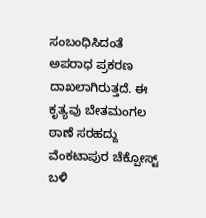ಸಂಬಂಧಿಸಿದಂತೆ ಅಪರಾಧ ಪ್ರಕರಣ ದಾಖಲಾಗಿರುತ್ತದೆ. ಈ ಕೃತ್ಯವು ಬೇತಮಂಗಲ ಠಾಣೆ ಸರಹದ್ದು ವೆಂಕಟಾಪುರ ಚೆಕ್ಪೋಸ್ಟ್ ಬಳಿ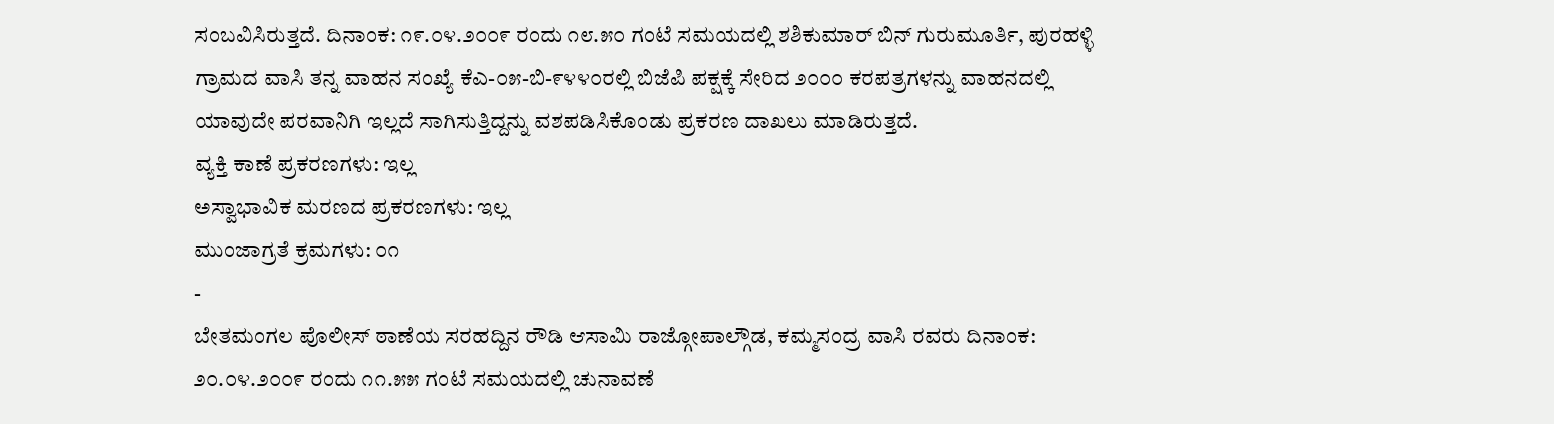ಸಂಬವಿಸಿರುತ್ತದೆ. ದಿನಾಂಕ: ೧೯.೦೪.೨೦೦೯ ರಂದು ೧೮.೫೦ ಗಂಟೆ ಸಮಯದಲ್ಲಿ ಶಶಿಕುಮಾರ್ ಬಿನ್ ಗುರುಮೂರ್ತಿ, ಪುರಹಳ್ಳಿ ಗ್ರಾಮದ ವಾಸಿ ತನ್ನ ವಾಹನ ಸಂಖ್ಯೆ ಕೆಎ-೦೫-ಬಿ-೯೪೪೦ರಲ್ಲಿ ಬಿಜೆಪಿ ಪಕ್ಷಕ್ಕೆ ಸೇರಿದ ೨೦೦೦ ಕರಪತ್ರಗಳನ್ನು ವಾಹನದಲ್ಲಿ ಯಾವುದೇ ಪರವಾನಿಗಿ ಇಲ್ಲದೆ ಸಾಗಿಸುತ್ತಿದ್ದನ್ನು ವಶಪಡಿಸಿಕೊಂಡು ಪ್ರಕರಣ ದಾಖಲು ಮಾಡಿರುತ್ತದೆ.
ವ್ಯಕ್ತಿ ಕಾಣೆ ಪ್ರಕರಣಗಳು: ಇಲ್ಲ
ಅಸ್ವಾಭಾವಿಕ ಮರಣದ ಪ್ರಕರಣಗಳು: ಇಲ್ಲ
ಮುಂಜಾಗ್ರತೆ ಕ್ರಮಗಳು: ೦೧
-
ಬೇತಮಂಗಲ ಪೊಲೀಸ್ ಠಾಣೆಯ ಸರಹದ್ದಿನ ರೌಡಿ ಆಸಾಮಿ ರಾಜ್ಗೋಪಾಲ್ಗೌಡ, ಕಮ್ಮಸಂದ್ರ ವಾಸಿ ರವರು ದಿನಾಂಕ: ೨೦.೦೪.೨೦೦೯ ರಂದು ೧೧.೫೫ ಗಂಟೆ ಸಮಯದಲ್ಲಿ ಚುನಾವಣೆ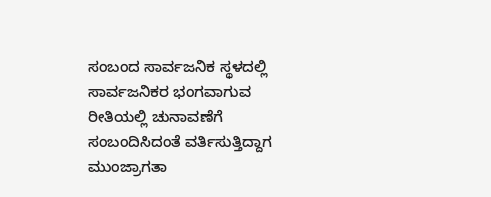ಸಂಬಂದ ಸಾರ್ವಜನಿಕ ಸ್ಥಳದಲ್ಲಿ ಸಾರ್ವಜನಿಕರ ಭಂಗವಾಗುವ ರೀತಿಯಲ್ಲಿ ಚುನಾವಣೆಗೆ ಸಂಬಂದಿಸಿದಂತೆ ವರ್ತಿಸುತ್ತಿದ್ದಾಗ ಮುಂಜ್ರಾಗತಾ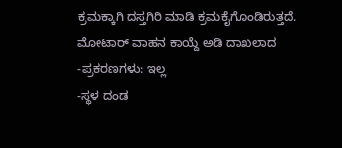ಕ್ರಮಕ್ಕಾಗಿ ದಸ್ತಗಿರಿ ಮಾಡಿ ಕ್ರಮಕೈಗೊಂಡಿರುತ್ತದೆ.
ಮೋಟಾರ್ ವಾಹನ ಕಾಯ್ದೆ ಅಡಿ ದಾಖಲಾದ -ಪ್ರಕರಣಗಳು: ಇಲ್ಲ
-ಸ್ಥಳ ದಂಡ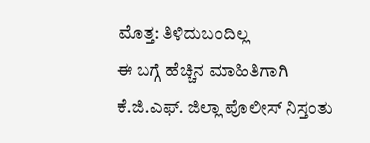ಮೊತ್ತ: ತಿಳಿದುಬಂದಿಲ್ಲ
ಈ ಬಗ್ಗೆ ಹೆಚ್ಚಿನ ಮಾಹಿತಿಗಾಗಿ ಕೆ.ಜಿ.ಎಫ್. ಜಿಲ್ಲಾ ಪೊಲೀಸ್ ನಿಸ್ತಂತು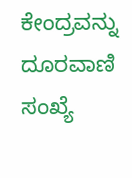ಕೇಂದ್ರವನ್ನು ದೂರವಾಣಿ ಸಂಖ್ಯೆ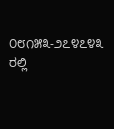೦೮೧೫೩-೨೭೪೭೪೩ ರಲ್ಲಿ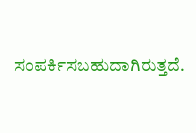ಸಂಪರ್ಕಿಸಬಹುದಾಗಿರುತ್ತದೆ.